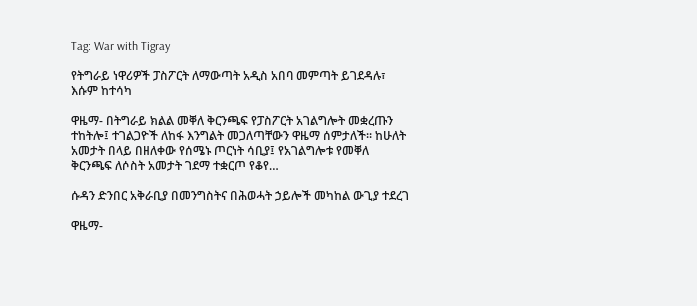Tag: War with Tigray

የትግራይ ነዋሪዎች ፓስፖርት ለማውጣት አዲስ አበባ መምጣት ይገደዳሉ፣ እሱም ከተሳካ

ዋዜማ- በትግራይ ክልል መቐለ ቅርንጫፍ የፓስፖርት አገልግሎት መቋረጡን ተከትሎ፤ ተገልጋዮች ለከፋ እንግልት መጋለጣቸውን ዋዜማ ሰምታለች፡፡ ከሁለት አመታት በላይ በዘለቀው የሰሜኑ ጦርነት ሳቢያ፤ የአገልግሎቱ የመቐለ ቅርንጫፍ ለሶስት አመታት ገደማ ተቋርጦ የቆየ…

ሱዳን ድንበር አቅራቢያ በመንግስትና በሕወሓት ኃይሎች መካከል ውጊያ ተደረገ

ዋዜማ-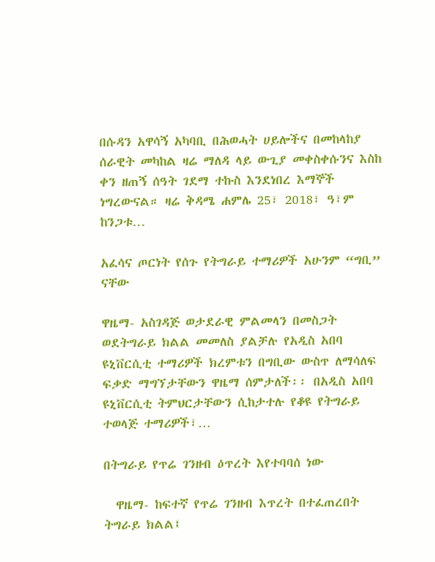በሱዳን አዋሳኝ አካባቢ በሕወሓት ሀይሎችና በመከላከያ ሰራዊት መካከል ዛሬ ማለዳ ላይ ውጊያ መቀስቀሱንና እስከ ቀን ዘጠኝ ሰዓት ገደማ ተኩስ እንደነበረ እማኞች ነግረውናል። ዛሬ ቅዳሜ ሐምሌ 25፣ 2018፣ ዓ፣ም ከንጋቱ…

አፈሳና ጦርነት የሰጉ የትግራይ ተማሪዎች አሁንም “ግቢ” ናቸው

ዋዜማ- አስገዳጅ ወታደራዊ ምልመላን በመስጋት ወደትግራይ ክልል መመለስ ያልቻሉ የአዲስ አበባ ዩኒቨርሲቲ ተማሪዎች ክረምቱን በግቢው ውስጥ ለማሳለፍ ፍቃድ ማግኘታቸውን ዋዜማ ሰምታለች፡፡ በአዲስ አበባ ዩኒቨርሲቲ ትምህርታቸውን ሲከታተሉ የቆዩ የትግራይ ተወላጅ ተማሪዎች፣…

በትግራይ የጥሬ ገንዘብ ዕጥረት እየተባባሰ ነው

  ዋዜማ- ከፍተኛ የጥሬ ገንዘብ እጥረት በተፈጠረበት ትግራይ ክልል፤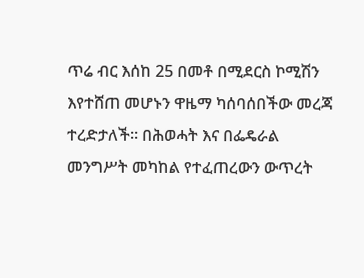ጥሬ ብር እሰከ 25 በመቶ በሚደርስ ኮሚሽን እየተሸጠ መሆኑን ዋዜማ ካሰባሰበችው መረጃ ተረድታለች። በሕወሓት እና በፌዴራል መንግሥት መካከል የተፈጠረውን ውጥረት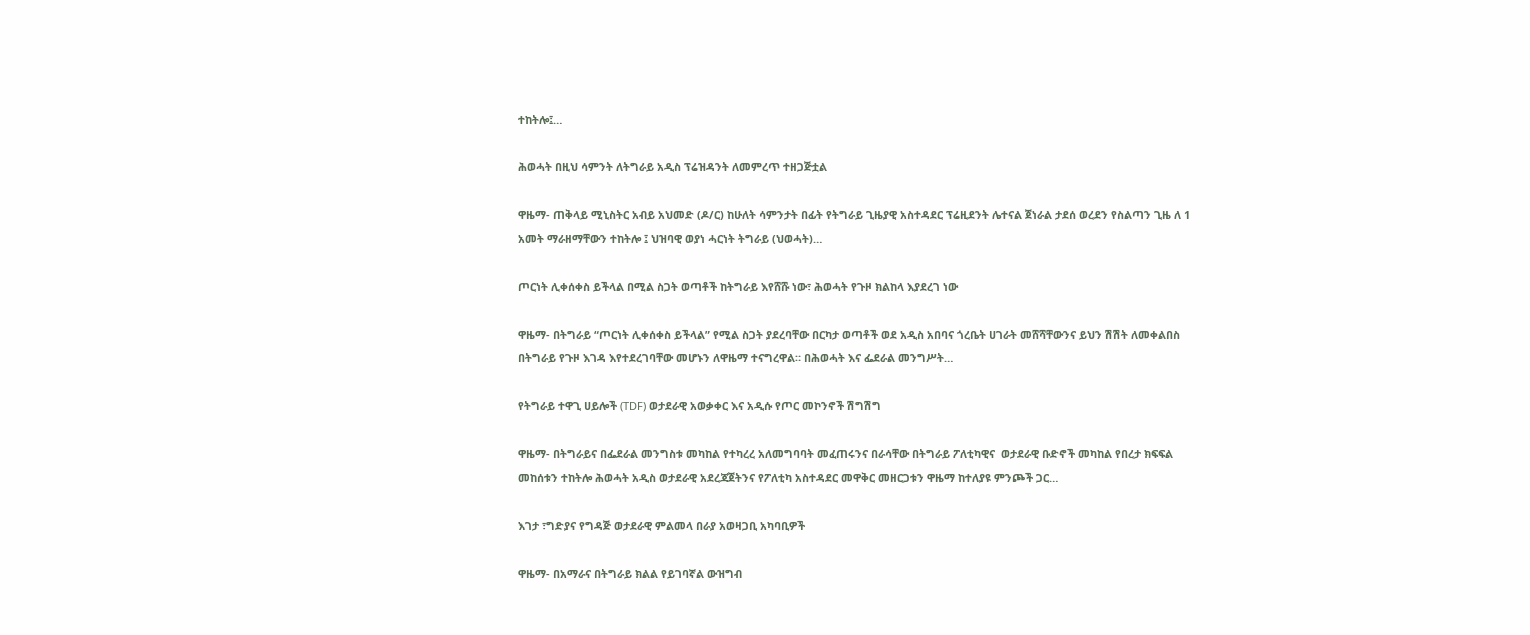ተከትሎ፤…

ሕወሓት በዚህ ሳምንት ለትግራይ አዲስ ፕሬዝዳንት ለመምረጥ ተዘጋጅቷል

ዋዜማ- ጠቅላይ ሚኒስትር አብይ አህመድ (ዶ/ር) ከሁለት ሳምንታት በፊት የትግራይ ጊዜያዊ አስተዳደር ፕሬዚደንት ሌተናል ጀነራል ታደሰ ወረደን የስልጣን ጊዜ ለ 1 አመት ማራዘማቸውን ተከትሎ ፤ ህዝባዊ ወያነ ሓርነት ትግራይ (ህወሓት)…

ጦርነት ሊቀሰቀስ ይችላል በሚል ስጋት ወጣቶች ከትግራይ እየሸሹ ነው፣ ሕወሓት የጉዞ ክልከላ እያደረገ ነው

ዋዜማ- በትግራይ “ጦርነት ሊቀሰቀስ ይችላል” የሚል ስጋት ያደረባቸው በርካታ ወጣቶች ወደ አዲስ አበባና ጎረቤት ሀገራት መሸሻቸውንና ይህን ሽሽት ለመቀልበስ በትግራይ የጉዞ እገዳ እየተደረገባቸው መሆኑን ለዋዜማ ተናግረዋል። በሕወሓት እና ፌደራል መንግሥት…

የትግራይ ተዋጊ ሀይሎች (TDF) ወታደራዊ አወቃቀር እና አዲሱ የጦር መኮንኖች ሽግሽግ

ዋዜማ- በትግራይና በፌደራል መንግስቱ መካከል የተካረረ አለመግባባት መፈጠሩንና በራሳቸው በትግራይ ፖለቲካዊና  ወታደራዊ ቡድኖች መካከል የበረታ ክፍፍል መከሰቱን ተከትሎ ሕወሓት አዲስ ወታደራዊ አደረጃጀትንና የፖለቲካ አስተዳደር መዋቅር መዘርጋቱን ዋዜማ ከተለያዩ ምንጮች ጋር…

እገታ ፣ግድያና የግዳጅ ወታደራዊ ምልመላ በራያ አወዛጋቢ አካባቢዎች

ዋዜማ- በአማራና በትግራይ ክልል የይገባኛል ውዝግብ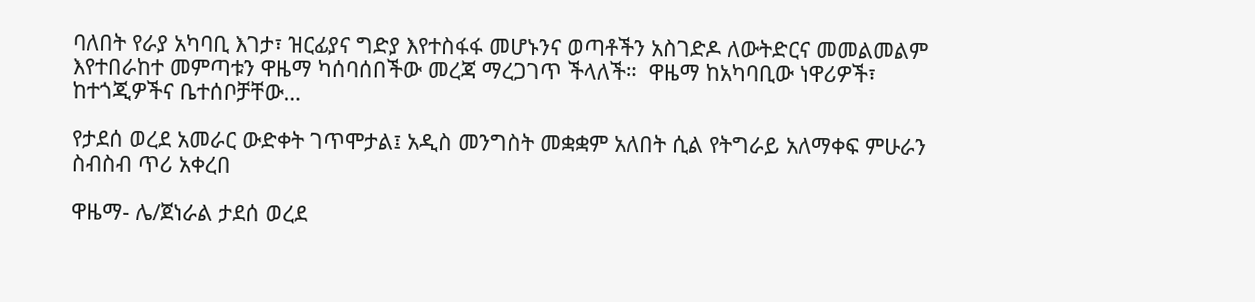ባለበት የራያ አካባቢ እገታ፣ ዝርፊያና ግድያ እየተስፋፋ መሆኑንና ወጣቶችን አስገድዶ ለውትድርና መመልመልም እየተበራከተ መምጣቱን ዋዜማ ካሰባሰበችው መረጃ ማረጋገጥ ችላለች።  ዋዜማ ከአካባቢው ነዋሪዎች፣ ከተጎጂዎችና ቤተሰቦቻቸው…

የታደሰ ወረደ አመራር ውድቀት ገጥሞታል፤ አዲስ መንግስት መቋቋም አለበት ሲል የትግራይ አለማቀፍ ምሁራን ስብስብ ጥሪ አቀረበ

ዋዜማ- ሌ/ጀነራል ታደሰ ወረደ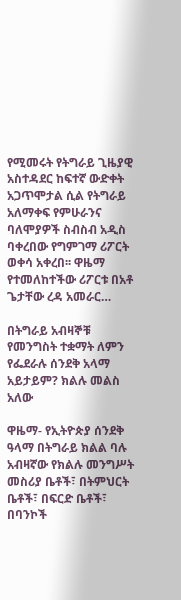የሚመሩት የትግራይ ጊዜያዊ አስተዳደር ከፍተኛ ውድቀት አጋጥሞታል ሲል የትግራይ አለማቀፍ የምሁራንና ባለሞያዎች ስብስብ አዲስ ባቀረበው የግምገማ ሪፖርት ወቀሳ አቀረበ፡፡ ዋዜማ የተመለከተችው ሪፖርቱ በአቶ ጌታቸው ረዳ አመራር…

በትግራይ አብዛኞቹ የመንግስት ተቋማት ለምን የፌደራሉ ሰንደቅ አላማ አይታይም? ክልሉ መልስ አለው

ዋዜማ- የኢትዮጵያ ሰንደቅ ዓላማ በትግራይ ክልል ባሉ አብዛኛው የክልሉ መንግሥት መስሪያ ቤቶች፣ በትምህርት ቤቶች፣ በፍርድ ቤቶች፣ በባንኮች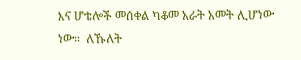እና ሆቴሎች መሰቀል ካቆመ አራት አመት ሊሆነው ነው።  ለኹለት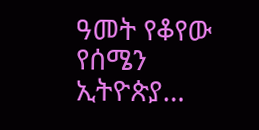ዓመት የቆየው የሰሜን ኢትዮጵያ…